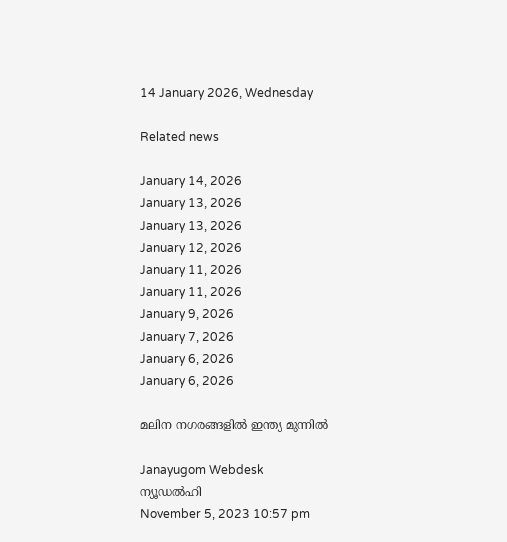14 January 2026, Wednesday

Related news

January 14, 2026
January 13, 2026
January 13, 2026
January 12, 2026
January 11, 2026
January 11, 2026
January 9, 2026
January 7, 2026
January 6, 2026
January 6, 2026

മലിന നഗരങ്ങളില്‍ ഇന്ത്യ മുന്നില്‍

Janayugom Webdesk
ന്യൂഡല്‍ഹി
November 5, 2023 10:57 pm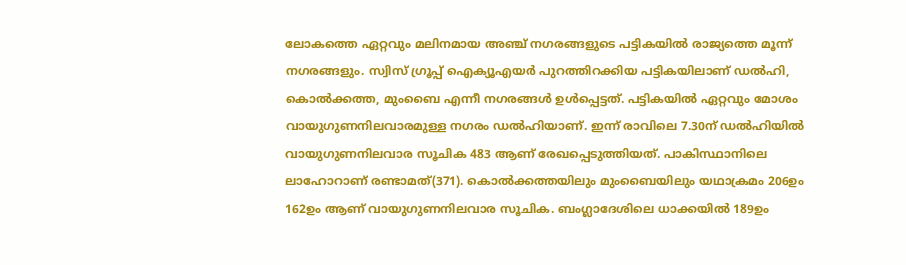ലോകത്തെ ഏറ്റവും മലിനമായ അഞ്ച് നഗരങ്ങളുടെ പട്ടികയില്‍ രാജ്യത്തെ മൂന്ന് നഗരങ്ങളും. സ്വിസ് ഗ്രൂപ്പ് ഐക്യൂഎയര്‍ പുറത്തിറക്കിയ പട്ടികയിലാണ് ഡല്‍ഹി, കൊല്‍ക്കത്ത, മുംബൈ എന്നീ നഗരങ്ങള്‍ ഉള്‍പ്പെട്ടത്. പട്ടികയില്‍ ഏറ്റവും മോശം വായുഗുണനിലവാരമുള്ള നഗരം ഡല്‍ഹിയാണ്. ഇന്ന് രാവിലെ 7.30ന് ഡല്‍ഹിയില്‍ വായുഗുണനിലവാര സൂചിക 483 ആണ് രേഖപ്പെടുത്തിയത്. പാകിസ്ഥാനിലെ ലാഹോറാണ് രണ്ടാമത്(371). കൊല്‍ക്കത്തയിലും മുംബൈയിലും യഥാക്രമം 206ഉം 162ഉം ആണ് വായുഗുണനിലവാര സൂചിക. ബംഗ്ലാദേശിലെ ധാക്കയില്‍ 189ഉം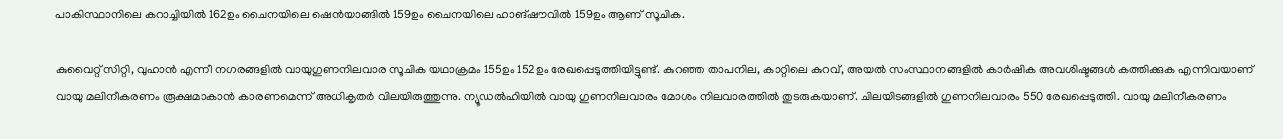പാകിസ്ഥാനിലെ കറാച്ചിയില്‍ 162ഉം ചൈനയിലെ ഷെൻയാങ്ങില്‍ 159ഉം ചൈനയിലെ ഹാങ്ഷൗവില്‍ 159ഉം ആണ് സൂചിക.

കുവൈറ്റ് സിറ്റി, വുഹാൻ എന്നീ നഗരങ്ങളില്‍ വായുഗുണനിലവാര സൂചിക യഥാക്രമം 155ഉം 152ഉം രേഖപ്പെടുത്തിയിട്ടുണ്ട്. കുറഞ്ഞ താപനില, കാറ്റിലെ കുറവ്, അയല്‍ സംസ്ഥാനങ്ങളില്‍ കാര്‍ഷിക അവശിഷ്ടങ്ങള്‍ കത്തിക്കുക എന്നിവയാണ് വായു മലിനീകരണം രൂക്ഷമാകാൻ കാരണമെന്ന് അധികൃതര്‍ വിലയിരുത്തുന്നു. ന്യൂഡല്‍ഹിയില്‍ വായു ഗുണനിലവാരം മോശം നിലവാരത്തില്‍ തുടരുകയാണ്. ചിലയിടങ്ങളില്‍ ഗുണനിലവാരം 550 രേഖപ്പെടുത്തി. വായു മലിനീകരണം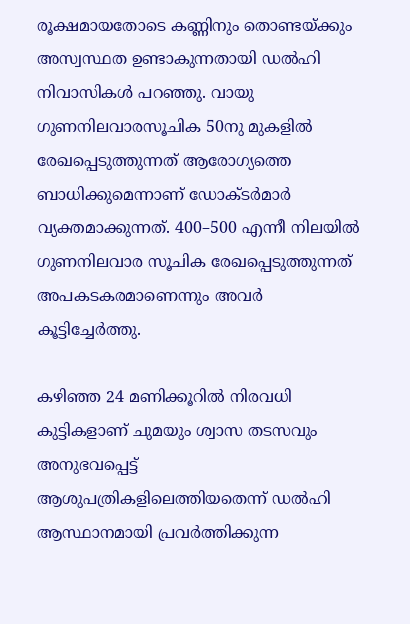രൂക്ഷമായതോടെ കണ്ണിനും തൊണ്ടയ്ക്കും അസ്വസ്ഥത ഉണ്ടാകുന്നതായി ഡല്‍ഹി നിവാസികള്‍ പറഞ്ഞു. വായു ഗുണനിലവാരസൂചിക 50നു മുകളില്‍ രേഖപ്പെടുത്തുന്നത് ആരോഗ്യത്തെ ബാധിക്കുമെന്നാണ് ഡോക്ടര്‍മാര്‍ വ്യക്തമാക്കുന്നത്. 400–500 എന്നീ നിലയില്‍ ഗുണനിലവാര സൂചിക രേഖപ്പെടുത്തുന്നത് അപകടകരമാണെന്നും അവര്‍ കൂട്ടിച്ചേര്‍ത്തു.

കഴിഞ്ഞ 24 മണിക്കൂറില്‍ നിരവധി കുട്ടികളാണ് ചുമയും ശ്വാസ തടസവും അനുഭവപ്പെട്ട് ആശുപത്രികളിലെത്തിയതെന്ന് ഡല്‍ഹി ആസ്ഥാനമായി പ്രവര്‍ത്തിക്കുന്ന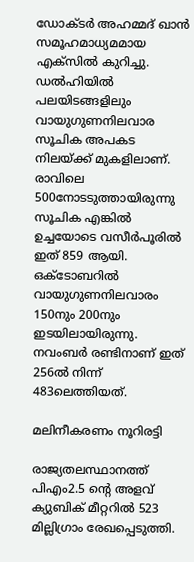ഡോക്ടര്‍ അഹമ്മദ് ഖാൻ സമൂഹമാധ്യമമായ എക്സില്‍ കുറിച്ചു.
ഡല്‍ഹിയില്‍ പലയിടങ്ങളിലും വായുഗുണനിലവാര സൂചിക അപകട നിലയ്ക്ക് മുകളിലാണ്. രാവിലെ 500നോടടുത്തായിരുന്നു സൂചിക എങ്കില്‍ ഉച്ചയോടെ വസീര്‍പൂരില്‍ ഇത് 859 ആയി. ഒക്ടോബറില്‍ വായുഗുണനിലവാരം 150നും 200നും ഇടയിലായിരുന്നു. നവംബര്‍ രണ്ടിനാണ് ഇത് 256ല്‍ നിന്ന് 483ലെത്തിയത്.

മലിനീകരണം നൂറിരട്ടി

രാജ്യതലസ്ഥാനത്ത് പിഎം2.5 ന്റെ അളവ് ക്യുബിക് മീറ്ററില്‍ 523 മില്ലിഗ്രാം രേഖപ്പെടുത്തി.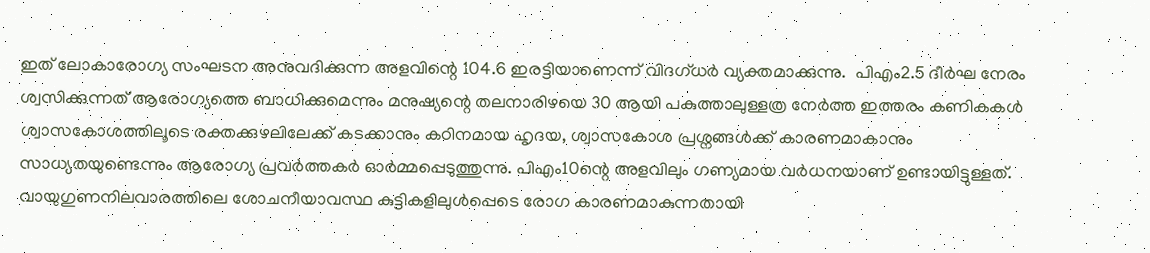ഇത് ലോകാരോഗ്യ സംഘടന അനുവദിക്കുന്ന അളവിന്റെ 104.6 ഇരട്ടിയാണെന്ന് വിദഗ്ധര്‍ വ്യക്തമാക്കുന്നു.  പിഎം2.5 ദീര്‍ഘ നേരം ശ്വസിക്കുന്നത് ആരോഗ്യത്തെ ബാധിക്കുമെന്നും മനുഷ്യന്റെ തലനാരിഴയെ 30 ആയി പകുത്താലുള്ളത്ര നേര്‍ത്ത ഇത്തരം കണികകള്‍ ശ്വാസകോശത്തിലൂടെ രക്തക്കുഴലിലേക്ക് കടക്കാനും കഠിനമായ ഹൃദയ, ശ്വാസകോശ പ്രശ്നങ്ങള്‍ക്ക് കാരണമാകാനും സാധ്യതയുണ്ടെന്നും ആരോഗ്യ പ്രവര്‍ത്തകര്‍ ഓര്‍മ്മപ്പെടുത്തുന്നു. പിഎം10ന്റെ അളവിലും ഗണ്യമായ വര്‍ധനയാണ് ഉണ്ടായിട്ടുള്ളത്. വായുഗുണനിലവാരത്തിലെ ശോചനീയാവസ്ഥ കുട്ടികളിലുള്‍പ്പെടെ രോഗ കാരണമാകുന്നതായി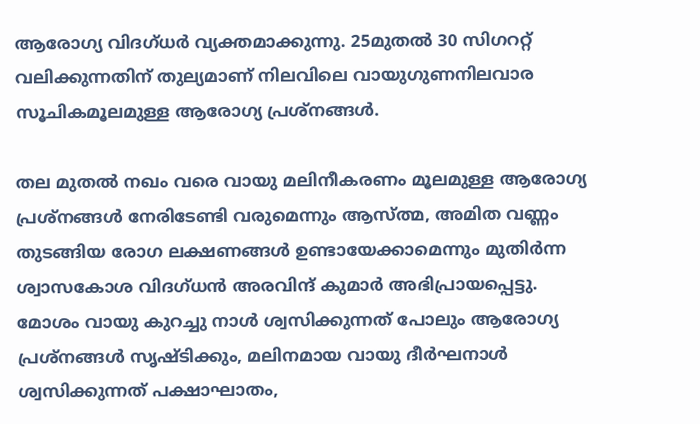ആരോഗ്യ വിദഗ്ധര്‍ വ്യക്തമാക്കുന്നു. 25മുതല്‍ 30 സിഗററ്റ് വലിക്കുന്നതിന് തുല്യമാണ് നിലവിലെ വായുഗുണനിലവാര സൂചികമൂലമുള്ള ആരോഗ്യ പ്രശ്നങ്ങള്‍.

തല മുതല്‍ നഖം വരെ വായു മലിനീകരണം മൂലമുള്ള ആരോഗ്യ പ്രശ്നങ്ങള്‍ നേരിടേണ്ടി വരുമെന്നും ആസ്ത്മ, അമിത വണ്ണം തുടങ്ങിയ രോഗ ലക്ഷണങ്ങള്‍ ഉണ്ടായേക്കാമെന്നും മുതിര്‍ന്ന ശ്വാസകോശ വിദഗ്ധൻ അരവിന്ദ് കുമാര്‍ അഭിപ്രായപ്പെട്ടു. മോശം വായു കുറച്ചു നാള്‍ ശ്വസിക്കുന്നത് പോലും ആരോഗ്യ പ്രശ്നങ്ങള്‍ സൃഷ്ടിക്കും, മലിനമായ വായു ദീര്‍ഘനാള്‍ ശ്വസിക്കുന്നത് പക്ഷാഘാതം,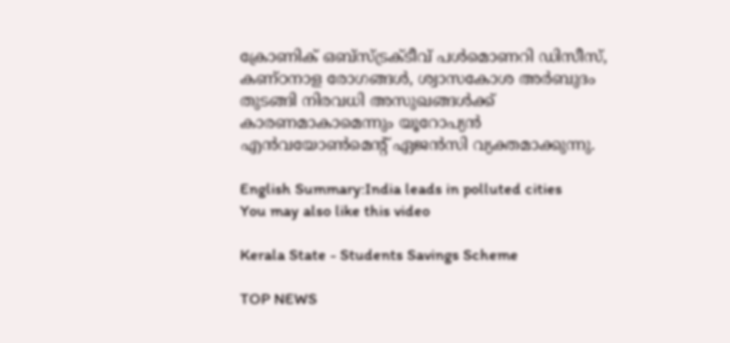ക്രോണിക് ഒബ്‌സ്ട്രക്ടീവ് പൾമൊണറി ഡിസീസ്, കണ്ഠനാള രോഗങ്ങള്‍, ശ്വാസകോശ അർബുദം തുടങ്ങി നിരവധി അസുഖങ്ങള്‍ക്ക് കാരണമാകാമെന്നും യൂറോപ്യൻ എൻവയോണ്‍മെന്റ് ഏജൻസി വ്യക്തമാക്കുന്നു.

English Summary:India leads in polluted cities
You may also like this video

Kerala State - Students Savings Scheme

TOP NEWS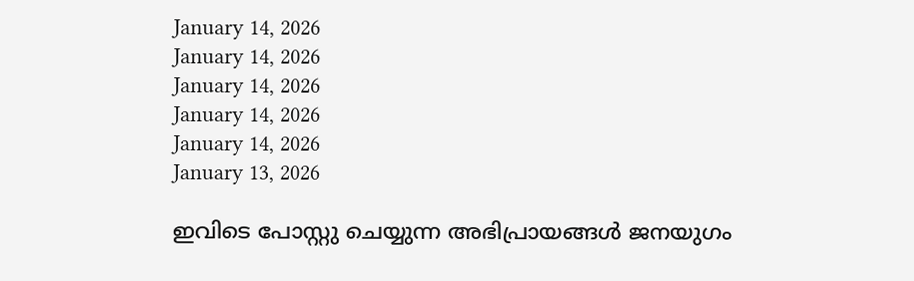January 14, 2026
January 14, 2026
January 14, 2026
January 14, 2026
January 14, 2026
January 13, 2026

ഇവിടെ പോസ്റ്റു ചെയ്യുന്ന അഭിപ്രായങ്ങള്‍ ജനയുഗം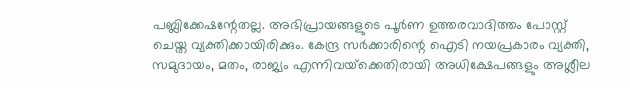പബ്ലിക്കേഷന്റേതല്ല. അഭിപ്രായങ്ങളുടെ പൂര്‍ണ ഉത്തരവാദിത്തം പോസ്റ്റ് ചെയ്ത വ്യക്തിക്കായിരിക്കും. കേന്ദ്ര സര്‍ക്കാരിന്റെ ഐടി നയപ്രകാരം വ്യക്തി, സമുദായം, മതം, രാജ്യം എന്നിവയ്‌ക്കെതിരായി അധിക്ഷേപങ്ങളും അശ്ലീല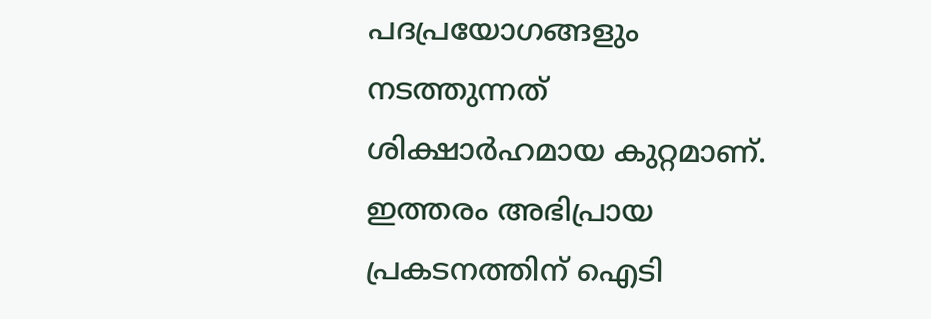പദപ്രയോഗങ്ങളും നടത്തുന്നത് ശിക്ഷാര്‍ഹമായ കുറ്റമാണ്. ഇത്തരം അഭിപ്രായ പ്രകടനത്തിന് ഐടി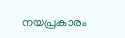നയപ്രകാരം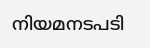നിയമനടപടി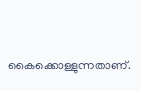കൈക്കൊള്ളുന്നതാണ്.